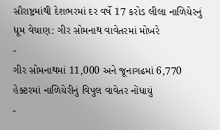સૌરાષ્ટ્રમાંથી દેશભરમાં દર વર્ષે 17 કરોડ લીલા નાળિયેરનું ધૂમ વેચાણ: ગીર સોમનાથ વાવેતરમાં મોખરે
-
ગીર સોમનાથમાં 11,000 અને જૂનાગઢમાં 6,770 હેક્ટરમાં નાળિયેરીનું વિપુલ વાવેતર નોંધાયું
-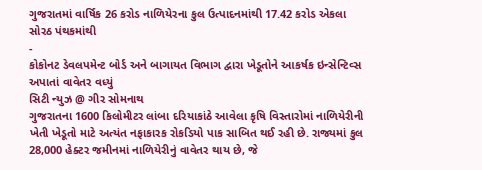ગુજરાતમાં વાર્ષિક 26 કરોડ નાળિયેરના કુલ ઉત્પાદનમાંથી 17.42 કરોડ એકલા સોરઠ પંથકમાંથી
-
કોકોનટ ડેવલપમેન્ટ બોર્ડ અને બાગાયત વિભાગ દ્વારા ખેડૂતોને આકર્ષક ઇન્સેન્ટિવ્સ અપાતાં વાવેતર વધ્યું
સિટી ન્યુઝ @ ગીર સોમનાથ
ગુજરાતના 1600 કિલોમીટર લાંબા દરિયાકાંઠે આવેલા કૃષિ વિસ્તારોમાં નાળિયેરીની ખેતી ખેડૂતો માટે અત્યંત નફાકારક રોકડિયો પાક સાબિત થઈ રહી છે. રાજ્યમાં કુલ 28,000 હેક્ટર જમીનમાં નાળિયેરીનું વાવેતર થાય છે, જે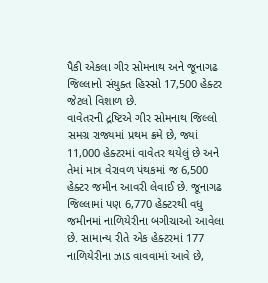પૈકી એકલા ગીર સોમનાથ અને જૂનાગઢ જિલ્લાનો સંયુક્ત હિસ્સો 17,500 હેક્ટર જેટલો વિશાળ છે.
વાવેતરની દ્રષ્ટિએ ગીર સોમનાથ જિલ્લો સમગ્ર રાજ્યમાં પ્રથમ ક્રમે છે, જ્યાં 11,000 હેક્ટરમાં વાવેતર થયેલું છે અને તેમાં માત્ર વેરાવળ પંથકમાં જ 6,500 હેક્ટર જમીન આવરી લેવાઈ છે. જૂનાગઢ જિલ્લામાં પણ 6,770 હેક્ટરથી વધુ જમીનમાં નાળિયેરીના બગીચાઓ આવેલા છે. સામાન્ય રીતે એક હેક્ટરમાં 177 નાળિયેરીના ઝાડ વાવવામાં આવે છે,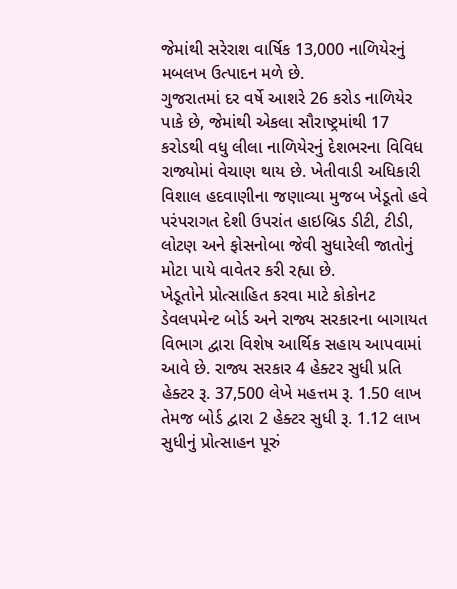જેમાંથી સરેરાશ વાર્ષિક 13,000 નાળિયેરનું મબલખ ઉત્પાદન મળે છે.
ગુજરાતમાં દર વર્ષે આશરે 26 કરોડ નાળિયેર પાકે છે, જેમાંથી એકલા સૌરાષ્ટ્રમાંથી 17 કરોડથી વધુ લીલા નાળિયેરનું દેશભરના વિવિધ રાજ્યોમાં વેચાણ થાય છે. ખેતીવાડી અધિકારી વિશાલ હદવાણીના જણાવ્યા મુજબ ખેડૂતો હવે પરંપરાગત દેશી ઉપરાંત હાઇબ્રિડ ડીટી, ટીડી, લોટણ અને ફોસનોબા જેવી સુધારેલી જાતોનું મોટા પાયે વાવેતર કરી રહ્યા છે.
ખેડૂતોને પ્રોત્સાહિત કરવા માટે કોકોનટ ડેવલપમેન્ટ બોર્ડ અને રાજ્ય સરકારના બાગાયત વિભાગ દ્વારા વિશેષ આર્થિક સહાય આપવામાં આવે છે. રાજ્ય સરકાર 4 હેક્ટર સુધી પ્રતિ હેક્ટર રૂ. 37,500 લેખે મહત્તમ રૂ. 1.50 લાખ તેમજ બોર્ડ દ્વારા 2 હેક્ટર સુધી રૂ. 1.12 લાખ સુધીનું પ્રોત્સાહન પૂરું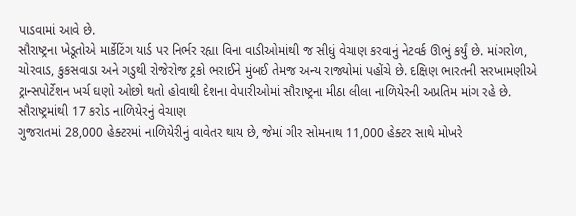પાડવામાં આવે છે.
સૌરાષ્ટ્રના ખેડૂતોએ માર્કેટિંગ યાર્ડ પર નિર્ભર રહ્યા વિના વાડીઓમાંથી જ સીધું વેચાણ કરવાનું નેટવર્ક ઊભું કર્યું છે. માંગરોળ, ચોરવાડ, કુકસવાડા અને ગડુથી રોજેરોજ ટ્રકો ભરાઈને મુંબઈ તેમજ અન્ય રાજ્યોમાં પહોંચે છે. દક્ષિણ ભારતની સરખામણીએ ટ્રાન્સપોર્ટેશન ખર્ચ ઘણો ઓછો થતો હોવાથી દેશના વેપારીઓમાં સૌરાષ્ટ્રના મીઠા લીલા નાળિયેરની અપ્રતિમ માંગ રહે છે.
સૌરાષ્ટ્રમાંથી 17 કરોડ નાળિયેરનું વેચાણ
ગુજરાતમાં 28,000 હેક્ટરમાં નાળિયેરીનું વાવેતર થાય છે, જેમાં ગીર સોમનાથ 11,000 હેક્ટર સાથે મોખરે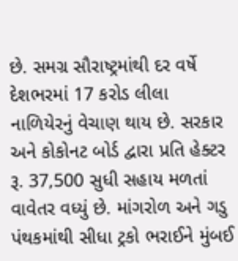છે. સમગ્ર સૌરાષ્ટ્રમાંથી દર વર્ષે દેશભરમાં 17 કરોડ લીલા નાળિયેરનું વેચાણ થાય છે. સરકાર અને કોકોનટ બોર્ડ દ્વારા પ્રતિ હેક્ટર રૂ. 37,500 સુધી સહાય મળતાં વાવેતર વધ્યું છે. માંગરોળ અને ગડુ પંથકમાંથી સીધા ટ્રકો ભરાઈને મુંબઈ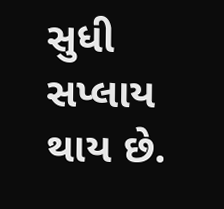સુધી સપ્લાય થાય છે.